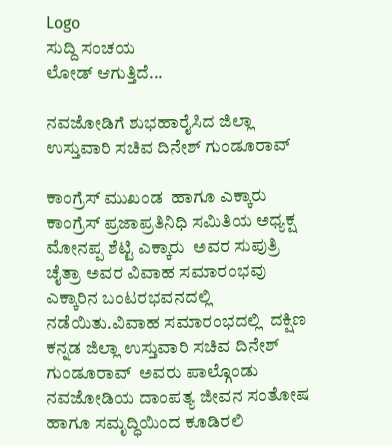Logo
ಸುದ್ದಿ ಸಂಚಯ
ಲೋಡ್ ಆಗುತ್ತಿದೆ...

ನವಜೋಡಿಗೆ ಶುಭಹಾರೈಸಿದ ಜಿಲ್ಲಾ ಉಸ್ತುವಾರಿ ಸಚಿವ ದಿನೇಶ್ ಗುಂಡೂರಾವ್

ಕಾಂಗ್ರೆಸ್ ಮುಖಂಡ  ಹಾಗೂ ಎಕ್ಕಾರು ಕಾಂಗ್ರೆಸ್ ಪ್ರಜಾಪ್ರತಿನಿಧಿ ಸಮಿತಿಯ ಅಧ್ಯಕ್ಷ  ಮೋನಪ್ಪ ಶೆಟ್ಟಿ ಎಕ್ಕಾರು  ಅವರ ಸುಪುತ್ರಿ ಚೈತ್ರಾ ಅವರ ವಿವಾಹ ಸಮಾರಂಭವು ಎಕ್ಕಾರಿನ ಬಂಟರಭವನದಲ್ಲಿ ನಡೆಯಿತು.ವಿವಾಹ ಸಮಾರಂಭದಲ್ಲಿ  ದಕ್ಷಿಣ ಕನ್ನಡ ಜಿಲ್ಲಾ ಉಸ್ತುವಾರಿ ಸಚಿವ ದಿನೇಶ್  ಗುಂಡೂರಾವ್  ಅವರು ಪಾಲ್ಗೊಂಡು  ನವಜೋಡಿಯ ದಾಂಪತ್ಯ ಜೀವನ ಸಂತೋಷ ಹಾಗೂ ಸಮೃದ್ಧಿಯಿಂದ ಕೂಡಿರಲಿ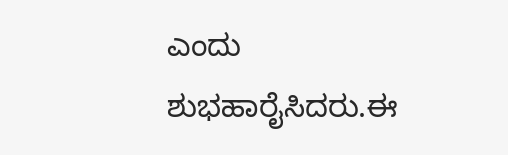ಎಂದು ಶುಭಹಾರೈಸಿದರು.ಈ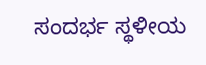ಸಂದರ್ಭ ಸ್ಥಳೀಯ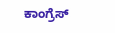ಕಾಂಗ್ರೆಸ್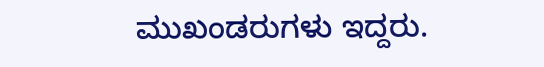ಮುಖಂಡರುಗಳು ಇದ್ದರು.